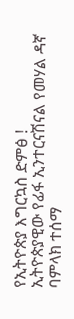የኢትዮጵያ እግርኳስ ድምፅ !
ኢትዮጵያዊው የፊፋ ኢንተርናሽናል የመሃል ዳኛ ባምላክ ተሰማ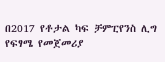በ2017 የቶታል ካፍ ቻምፒየንስ ሊግ የፍፃሜ የመጀመሪያ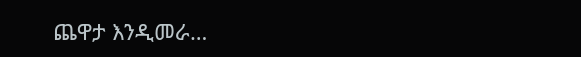ጨዋታ እንዲመራ…